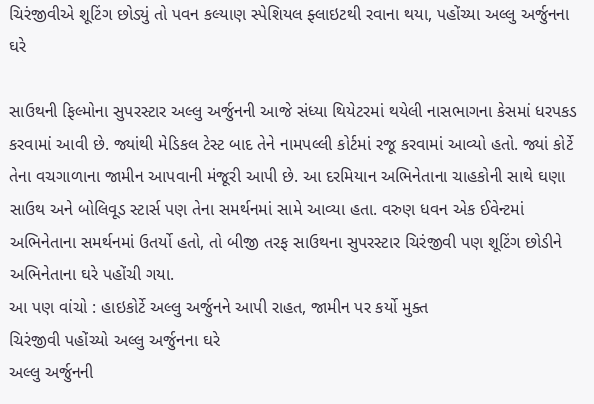ચિરંજીવીએ શૂટિંગ છોડ્યું તો પવન કલ્યાણ સ્પેશિયલ ફ્લાઇટથી રવાના થયા, પહોંચ્યા અલ્લુ અર્જુનના ઘરે

સાઉથની ફિલ્મોના સુપરસ્ટાર અલ્લુ અર્જુનની આજે સંધ્યા થિયેટરમાં થયેલી નાસભાગના કેસમાં ધરપકડ કરવામાં આવી છે. જ્યાંથી મેડિકલ ટેસ્ટ બાદ તેને નામપલ્લી કોર્ટમાં રજૂ કરવામાં આવ્યો હતો. જ્યાં કોર્ટે તેના વચગાળાના જામીન આપવાની મંજૂરી આપી છે. આ દરમિયાન અભિનેતાના ચાહકોની સાથે ઘણા સાઉથ અને બોલિવૂડ સ્ટાર્સ પણ તેના સમર્થનમાં સામે આવ્યા હતા. વરુણ ધવન એક ઈવેન્ટમાં અભિનેતાના સમર્થનમાં ઉતર્યો હતો, તો બીજી તરફ સાઉથના સુપરસ્ટાર ચિરંજીવી પણ શૂટિંગ છોડીને અભિનેતાના ઘરે પહોંચી ગયા.
આ પણ વાંચો : હાઇકોર્ટે અલ્લુ અર્જુનને આપી રાહત, જામીન પર કર્યો મુક્ત
ચિરંજીવી પહોંચ્યો અલ્લુ અર્જુનના ઘરે
અલ્લુ અર્જુનની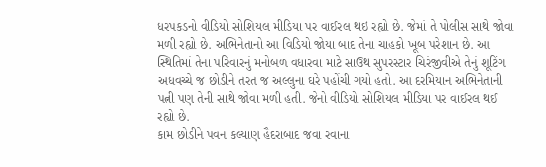ધરપકડનો વીડિયો સોશિયલ મીડિયા પર વાઈરલ થઇ રહ્યો છે. જેમાં તે પોલીસ સાથે જોવા મળી રહ્યો છે. અભિનેતાનો આ વિડિયો જોયા બાદ તેના ચાહકો ખૂબ પરેશાન છે. આ સ્થિતિમાં તેના પરિવારનું મનોબળ વધારવા માટે સાઉથ સુપરસ્ટાર ચિરંજીવીએ તેનું શૂટિંગ અધવચ્ચે જ છોડીને તરત જ અલ્લુના ઘરે પહોંચી ગયો હતો. આ દરમિયાન અભિનેતાની પત્ની પણ તેની સાથે જોવા મળી હતી. જેનો વીડિયો સોશિયલ મીડિયા પર વાઈરલ થઈ રહ્યો છે.
કામ છોડીને પવન કલ્યાણ હૈદરાબાદ જવા રવાના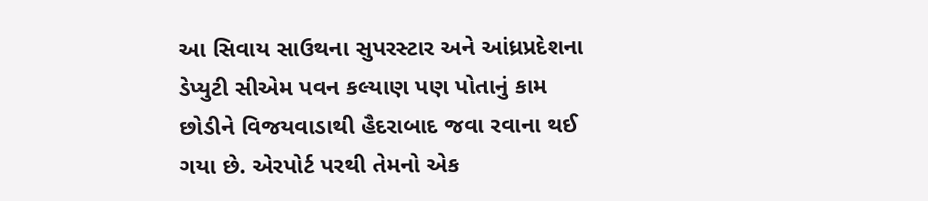આ સિવાય સાઉથના સુપરસ્ટાર અને આંધ્રપ્રદેશના ડેપ્યુટી સીએમ પવન કલ્યાણ પણ પોતાનું કામ છોડીને વિજયવાડાથી હૈદરાબાદ જવા રવાના થઈ ગયા છે. એરપોર્ટ પરથી તેમનો એક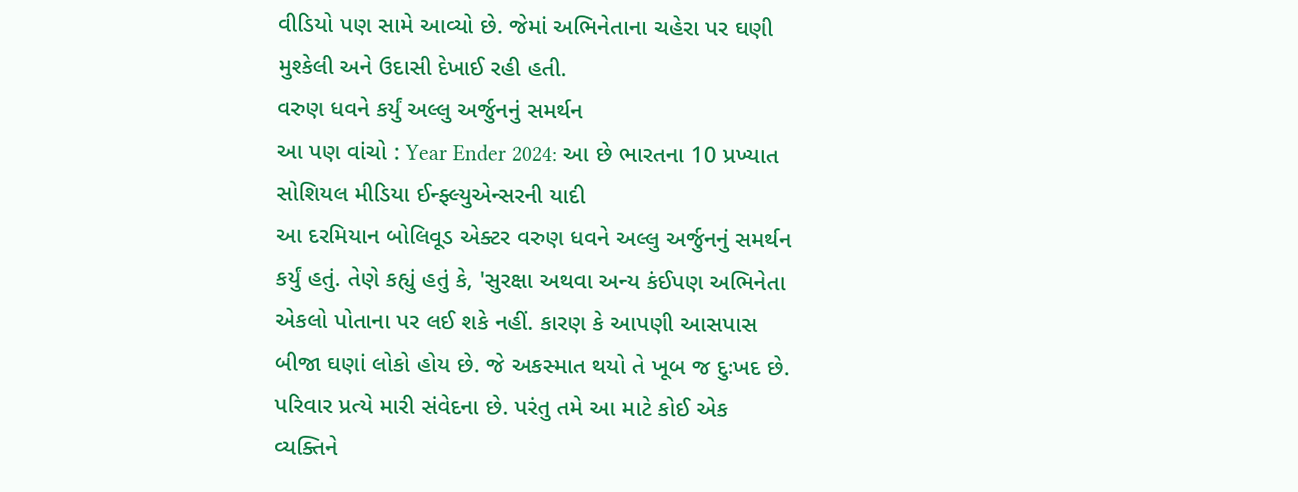વીડિયો પણ સામે આવ્યો છે. જેમાં અભિનેતાના ચહેરા પર ઘણી મુશ્કેલી અને ઉદાસી દેખાઈ રહી હતી.
વરુણ ધવને કર્યું અલ્લુ અર્જુનનું સમર્થન
આ પણ વાંચો : Year Ender 2024: આ છે ભારતના 10 પ્રખ્યાત સોશિયલ મીડિયા ઈન્ફ્લ્યુએન્સરની યાદી
આ દરમિયાન બોલિવૂડ એક્ટર વરુણ ધવને અલ્લુ અર્જુનનું સમર્થન કર્યું હતું. તેણે કહ્યું હતું કે, 'સુરક્ષા અથવા અન્ય કંઈપણ અભિનેતા એકલો પોતાના પર લઈ શકે નહીં. કારણ કે આપણી આસપાસ બીજા ઘણાં લોકો હોય છે. જે અકસ્માત થયો તે ખૂબ જ દુઃખદ છે. પરિવાર પ્રત્યે મારી સંવેદના છે. પરંતુ તમે આ માટે કોઈ એક વ્યક્તિને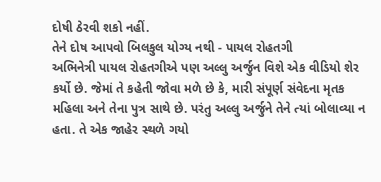દોષી ઠેરવી શકો નહીં.
તેને દોષ આપવો બિલકુલ યોગ્ય નથી - પાયલ રોહતગી
અભિનેત્રી પાયલ રોહતગીએ પણ અલ્લુ અર્જુન વિશે એક વીડિયો શેર કર્યો છે. જેમાં તે કહેતી જોવા મળે છે કે, મારી સંપૂર્ણ સંવેદના મૃતક મહિલા અને તેના પુત્ર સાથે છે. પરંતુ અલ્લુ અર્જુને તેને ત્યાં બોલાવ્યા ન હતા. તે એક જાહેર સ્થળે ગયો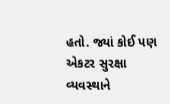હતો. જ્યાં કોઈ પણ એકટર સુરક્ષા વ્યવસ્થાને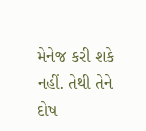મેનેજ કરી શકે નહીં. તેથી તેને દોષ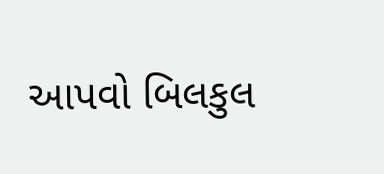આપવો બિલકુલ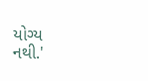યોગ્ય નથી.'